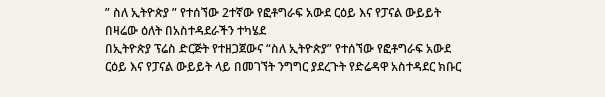” ስለ ኢትዮጵያ ” የተሰኘው 2ተኛው የፎቶግራፍ አውደ ርዕይ እና የፓናል ውይይት በዛሬው ዕለት በአስተዳደራችን ተካሄደ
በኢትዮጵያ ፕሬስ ድርጅት የተዘጋጀውና “ስለ ኢትዮጵያ” የተሰኘው የፎቶግራፍ አውደ ርዕይ እና የፓናል ውይይት ላይ በመገኘት ንግግር ያደረጉት የድሬዳዋ አስተዳደር ክቡር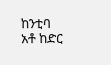ከንቲባ አቶ ከድር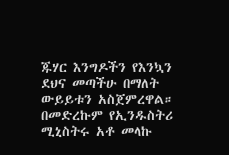ጁሃር እንግዶችን የእንኳን ደህና መጣችሁ በማለት ውይይቱን አስጀምረዋል። በመድረኩም የኢንዱስትሪ ሚኒስትሩ አቶ መላኩ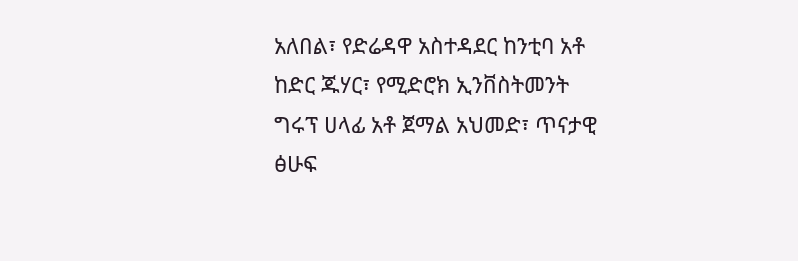አለበል፣ የድሬዳዋ አስተዳደር ከንቲባ አቶ ከድር ጁሃር፣ የሚድሮክ ኢንቨስትመንት ግሩፕ ሀላፊ አቶ ጀማል አህመድ፣ ጥናታዊ ፅሁፍ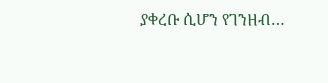ያቀረቡ ሲሆን የገንዘብ…